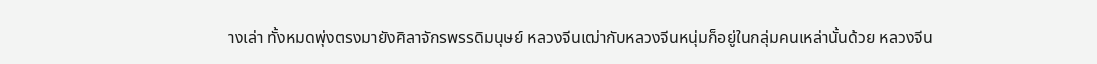างเล่า ทั้งหมดพุ่งตรงมายังศิลาจักรพรรดิมนุษย์ หลวงจีนเฒ่ากับหลวงจีนหนุ่มก็อยู่ในกลุ่มคนเหล่านั้นด้วย หลวงจีน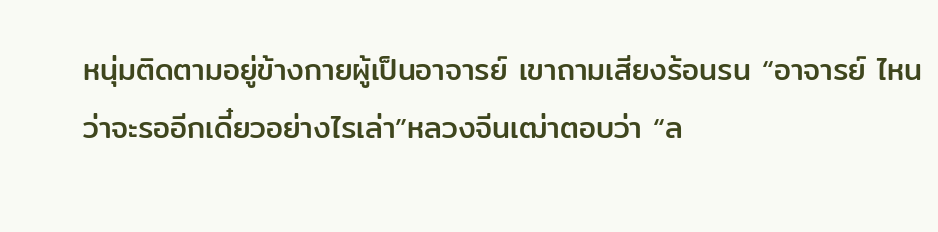หนุ่มติดตามอยู่ข้างกายผู้เป็นอาจารย์ เขาถามเสียงร้อนรน “อาจารย์ ไหนว่าจะรออีกเดี๋ยวอย่างไรเล่า”หลวงจีนเฒ่าตอบว่า “ล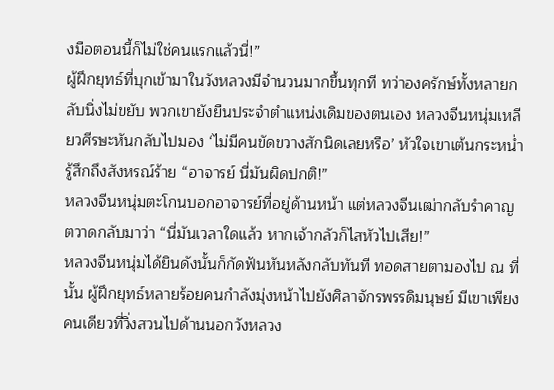งมือตอนนี้ก็ไม่ใช่คนแรกแล้วนี่!”
ผู้ฝึกยุทธ์ที่บุกเข้ามาในวังหลวงมีจำนวนมากขึ้นทุกที ทว่าองครักษ์ทั้งหลายกลับนิ่งไม่ขยับ พวกเขายังยืนประจำตำแหน่งเดิมของตนเอง หลวงจีนหนุ่มเหลียวศีรษะหันกลับไปมอง ‘ไม่มีคนขัดขวางสักนิดเลยหรือ’ หัวใจเขาเต้นกระหน่ำ รู้สึกถึงสังหรณ์ร้าย “อาจารย์ นี่มันผิดปกติ!”
หลวงจีนหนุ่มตะโกนบอกอาจารย์ที่อยู่ด้านหน้า แต่หลวงจีนเฒ่ากลับรำคาญ ตวาดกลับมาว่า “นี่มันเวลาใดแล้ว หากเจ้ากลัวก็ไสหัวไปเสีย!”
หลวงจีนหนุ่มได้ยินดังนั้นก็กัดฟันหันหลังกลับทันที ทอดสายตามองไป ณ ที่นั้น ผู้ฝึกยุทธ์หลายร้อยคนกำลังมุ่งหน้าไปยังศิลาจักรพรรดิมนุษย์ มีเขาเพียงคนเดียวที่วิ่งสวนไปด้านนอกวังหลวง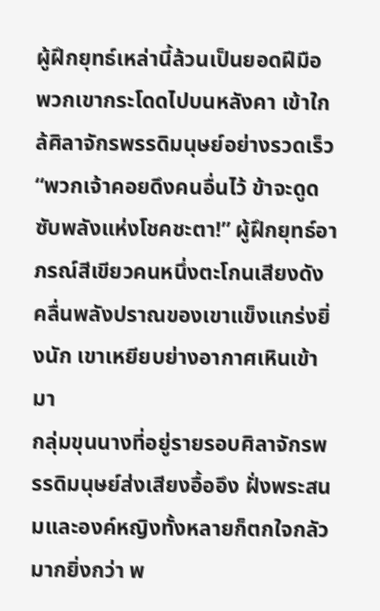ผู้ฝึกยุทธ์เหล่านี้ล้วนเป็นยอดฝีมือ พวกเขากระโดดไปบนหลังคา เข้าใกล้ศิลาจักรพรรดิมนุษย์อย่างรวดเร็ว
“พวกเจ้าคอยดึงคนอื่นไว้ ข้าจะดูดซับพลังแห่งโชคชะตา!” ผู้ฝึกยุทธ์อาภรณ์สีเขียวคนหนึ่งตะโกนเสียงดัง คลื่นพลังปราณของเขาแข็งแกร่งยิ่งนัก เขาเหยียบย่างอากาศเหินเข้ามา
กลุ่มขุนนางที่อยู่รายรอบศิลาจักรพรรดิมนุษย์ส่งเสียงอื้ออึง ฝั่งพระสนมและองค์หญิงทั้งหลายก็ตกใจกลัวมากยิ่งกว่า พ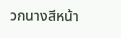วกนางสีหน้า